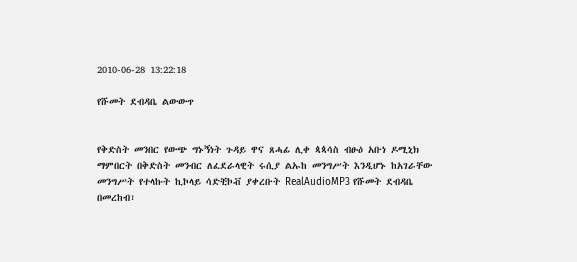2010-06-28 13:22:18

የሹመት ደብዳቤ ልውውጥ


የቅድስት መንበር የውጭ ግኑኝነት ጉዳይ ዋና ጸሓፊ ሊቀ ጳጳሳስ ብፁዕ አቡነ ዶሚኒክ ማምበርት በቅድስት መንብር ለፈደራላዊት ሩሲያ ልኡከ መንግሥት እንዲሆኑ ከአገራቸው መንግሥት የተላኩት ኪኮላይ ሳድቺኮቭ ያቀረቡት RealAudioMP3 የሹመት ደብዳቤ በመረከብ፣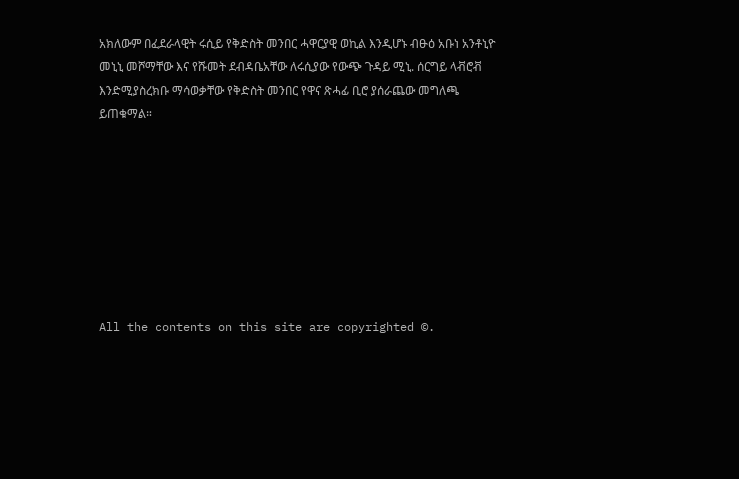አክለውም በፈደራላዊት ሩሲይ የቅድስት መንበር ሓዋርያዊ ወኪል እንዲሆኑ ብፁዕ አቡነ አንቶኒዮ መኒኒ መሾማቸው እና የሹመት ደብዳቤአቸው ለሩሲያው የውጭ ጉዳይ ሚኒ. ሰርግይ ላቭሮቭ እንድሚያስረክቡ ማሳወቃቸው የቅድስት መንበር የዋና ጽሓፊ ቢሮ ያሰራጨው መግለጫ ይጠቁማል።








All the contents on this site are copyrighted ©.